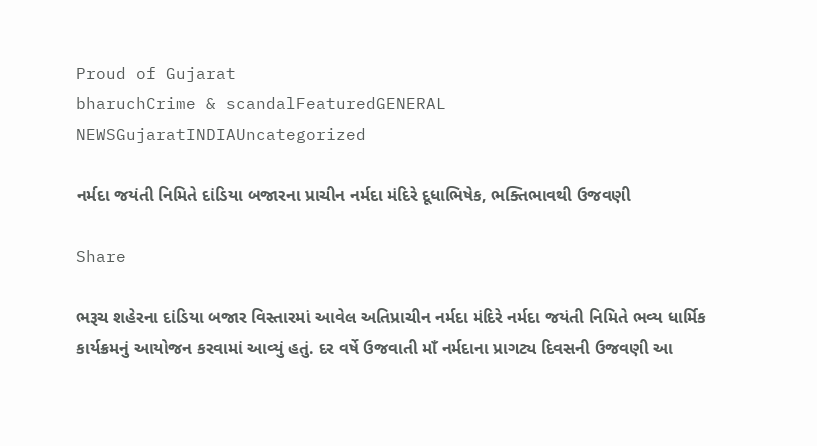Proud of Gujarat
bharuchCrime & scandalFeaturedGENERAL NEWSGujaratINDIAUncategorized

નર્મદા જયંતી નિમિતે દાંડિયા બજારના પ્રાચીન નર્મદા મંદિરે દૂધાભિષેક, ભક્તિભાવથી ઉજવણી

Share

ભરૂચ શહેરના દાંડિયા બજાર વિસ્તારમાં આવેલ અતિપ્રાચીન નર્મદા મંદિરે નર્મદા જયંતી નિમિતે ભવ્ય ધાર્મિક કાર્યક્રમનું આયોજન કરવામાં આવ્યું હતું. દર વર્ષે ઉજવાતી માઁ નર્મદાના પ્રાગટ્ય દિવસની ઉજવણી આ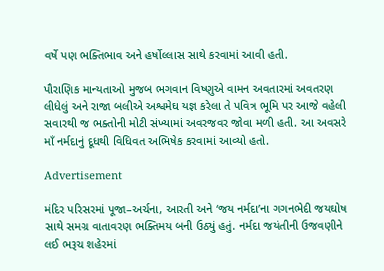વર્ષે પણ ભક્તિભાવ અને હર્ષોલ્લાસ સાથે કરવામાં આવી હતી.

પૌરાણિક માન્યતાઓ મુજબ ભગવાન વિષ્ણુએ વામન અવતારમાં અવતરણ લીધેલું અને રાજા બલીએ અશ્વમેઘ યજ્ઞ કરેલા તે પવિત્ર ભૂમિ પર આજે વહેલી સવારથી જ ભક્તોની મોટી સંખ્યામાં અવરજવર જોવા મળી હતી. આ અવસરે માઁ નર્મદાનું દૂધથી વિધિવત અભિષેક કરવામાં આવ્યો હતો.

Advertisement

મંદિર પરિસરમાં પૂજા–અર્ચના, આરતી અને ‘જય નર્મદા’ના ગગનભેદી જયઘોષ સાથે સમગ્ર વાતાવરણ ભક્તિમય બની ઉઠ્યું હતું. નર્મદા જયંતીની ઉજવણીને લઈ ભરૂચ શહેરમાં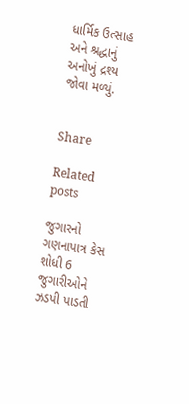ધાર્મિક ઉત્સાહ અને શ્રદ્ધાનું અનોખું દ્રશ્ય જોવા મળ્યું.


Share

Related posts

જુગારનો ગણનાપાત્ર કેસ શોધી 6 જુગારીઓને ઝડપી પાડતી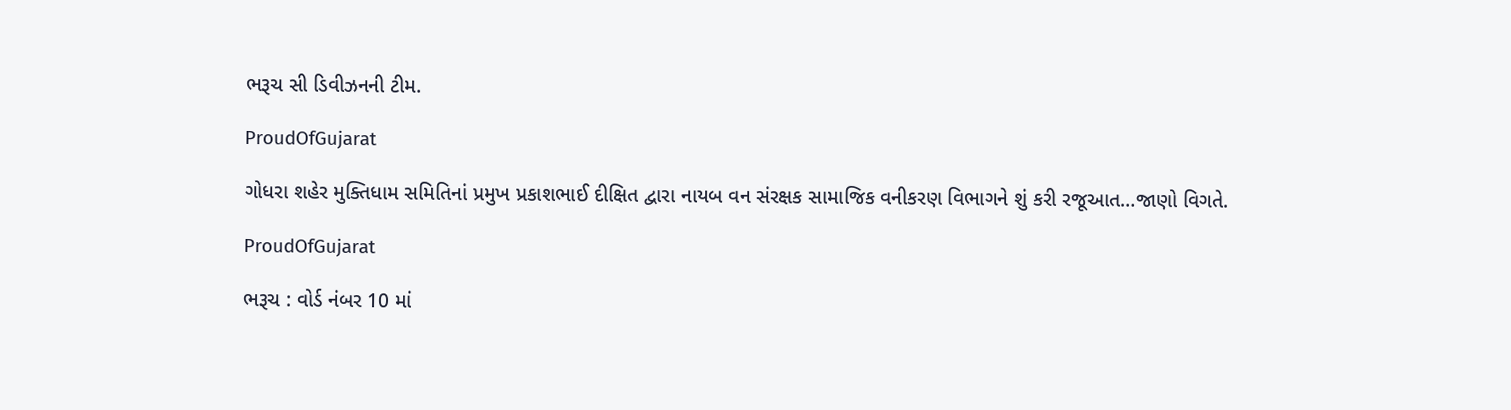ભરૂચ સી ડિવીઝનની ટીમ.

ProudOfGujarat

ગોધરા શહેર મુક્તિધામ સમિતિનાં પ્રમુખ પ્રકાશભાઈ દીક્ષિત દ્વારા નાયબ વન સંરક્ષક સામાજિક વનીકરણ વિભાગને શું કરી રજૂઆત…જાણો વિગતે.

ProudOfGujarat

ભરૂચ : વોર્ડ નંબર 10 માં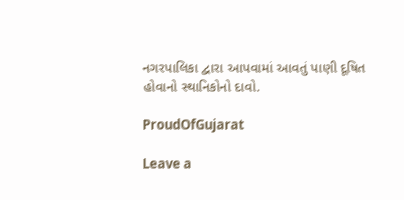નગરપાલિકા દ્વારા આપવામાં આવતું પાણી દૂષિત હોવાનો સ્થાનિકોનો દાવો.

ProudOfGujarat

Leave a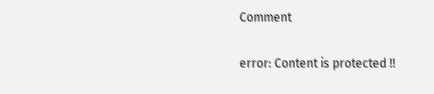Comment

error: Content is protected !!